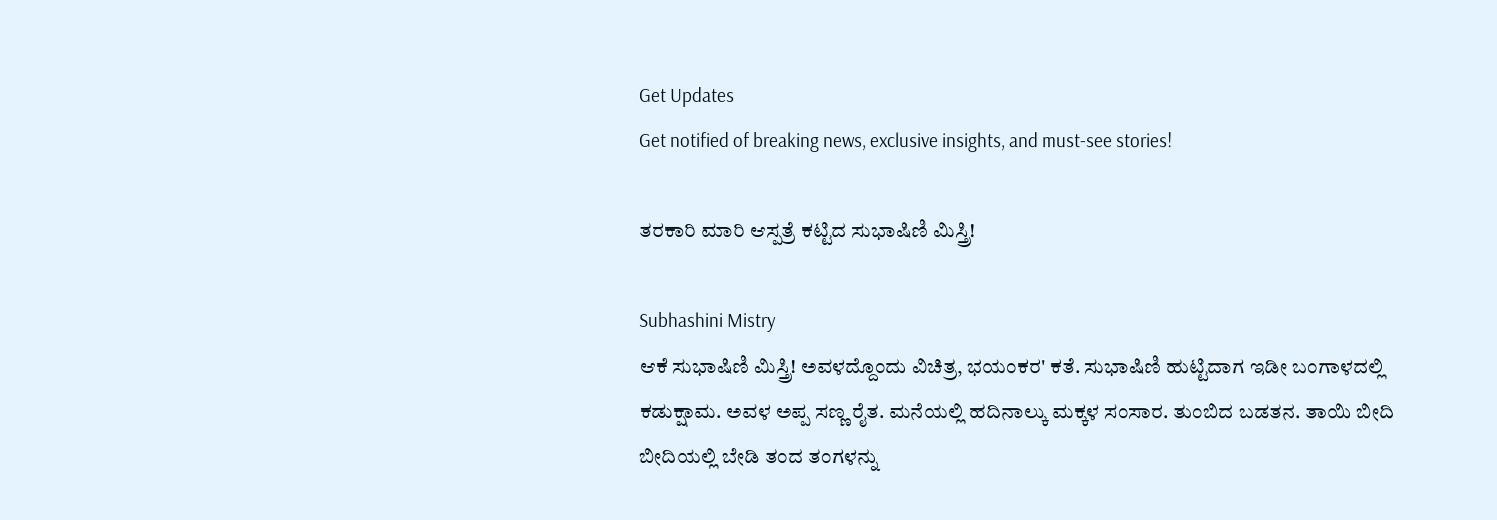Get Updates
Get notified of breaking news, exclusive insights, and must-see stories!

ತರಕಾರಿ ಮಾರಿ ಆಸ್ಪತ್ರೆ ಕಟ್ಟಿದ ಸುಭಾಷಿಣಿ ಮಿಸ್ತ್ರಿ!

Subhashini Mistry
ಆಕೆ ಸುಭಾಷಿಣಿ ಮಿಸ್ತ್ರಿ! ಅವಳದ್ದೊಂದು ವಿಚಿತ್ರ, ಭಯಂಕರ' ಕತೆ. ಸುಭಾಷಿಣಿ ಹುಟ್ಟಿದಾಗ ಇಡೀ ಬಂಗಾಳದಲ್ಲಿ ಕಡುಕ್ಷಾಮ. ಅವಳ ಅಪ್ಪ ಸಣ್ಣ ರೈತ. ಮನೆಯಲ್ಲಿ ಹದಿನಾಲ್ಕು ಮಕ್ಕಳ ಸಂಸಾರ. ತುಂಬಿದ ಬಡತನ. ತಾಯಿ ಬೀದಿ ಬೀದಿಯಲ್ಲಿ ಬೇಡಿ ತಂದ ತಂಗಳನ್ನು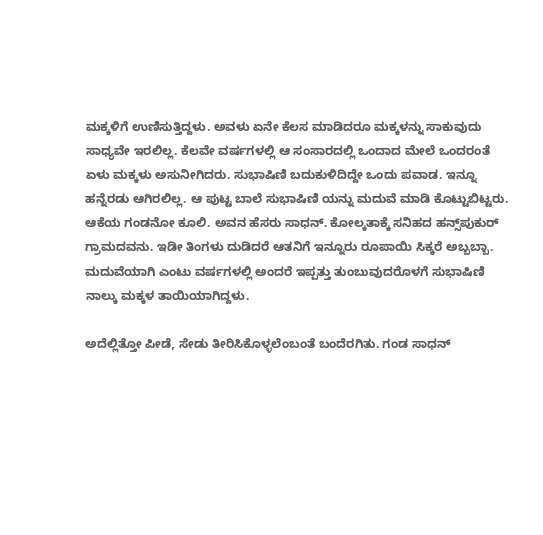ಮಕ್ಕಳಿಗೆ ಉಣಿಸುತ್ತಿದ್ದಳು. ಅವಳು ಏನೇ ಕೆಲಸ ಮಾಡಿದರೂ ಮಕ್ಕಳನ್ನು ಸಾಕುವುದು ಸಾಧ್ಯವೇ ಇರಲಿಲ್ಲ. ಕೆಲವೇ ವರ್ಷಗಳಲ್ಲಿ ಆ ಸಂಸಾರದಲ್ಲಿ ಒಂದಾದ ಮೇಲೆ ಒಂದರಂತೆ ಏಳು ಮಕ್ಕಳು ಅಸುನೀಗಿದರು. ಸುಭಾಷಿಣಿ ಬದುಕುಳಿದಿದ್ದೇ ಒಂದು ಪವಾಡ. ಇನ್ನೂ ಹನ್ನೆರಡು ಆಗಿರಲಿಲ್ಲ. ಆ ಪುಟ್ಟ ಬಾಲೆ ಸುಭಾಷಿಣಿ ಯನ್ನು ಮದುವೆ ಮಾಡಿ ಕೊಟ್ಟುಬಿಟ್ಟರು. ಆಕೆಯ ಗಂಡನೋ ಕೂಲಿ. ಅವನ ಹೆಸರು ಸಾಧನ್. ಕೋಲ್ಕತಾಕ್ಕೆ ಸನಿಹದ ಹನ್ಸ್‌ಪುಕುರ್ ಗ್ರಾಮದವನು. ಇಡೀ ತಿಂಗಳು ದುಡಿದರೆ ಆತನಿಗೆ ಇನ್ನೂರು ರೂಪಾಯಿ ಸಿಕ್ಕರೆ ಅಬ್ಬಬ್ಬಾ. ಮದುವೆಯಾಗಿ ಎಂಟು ವರ್ಷಗಳಲ್ಲಿ ಅಂದರೆ ಇಪ್ಪತ್ತು ತುಂಬುವುದರೊಳಗೆ ಸುಭಾಷಿಣಿ ನಾಲ್ಕು ಮಕ್ಕಳ ತಾಯಿಯಾಗಿದ್ದಳು.

ಅದೆಲ್ಲಿತ್ತೋ ಪೀಡೆ, ಸೇಡು ತೀರಿಸಿಕೊಳ್ಳಲೆಂಬಂತೆ ಬಂದೆರಗಿತು. ಗಂಡ ಸಾಧನ್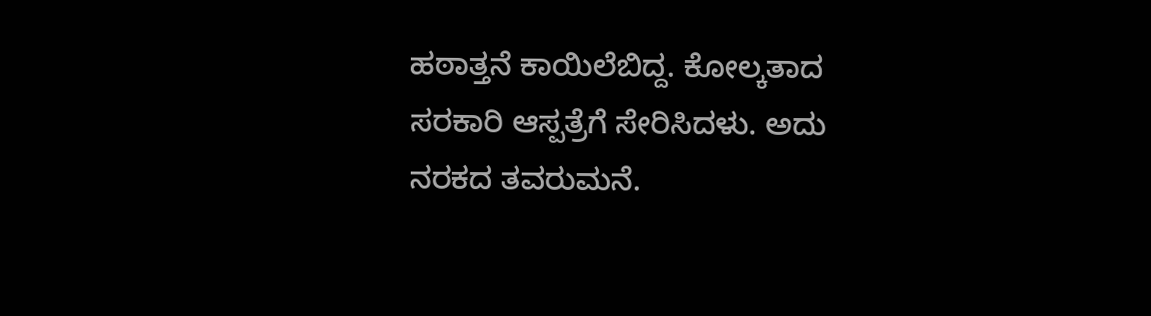ಹಠಾತ್ತನೆ ಕಾಯಿಲೆಬಿದ್ದ. ಕೋಲ್ಕತಾದ ಸರಕಾರಿ ಆಸ್ಪತ್ರೆಗೆ ಸೇರಿಸಿದಳು. ಅದು ನರಕದ ತವರುಮನೆ.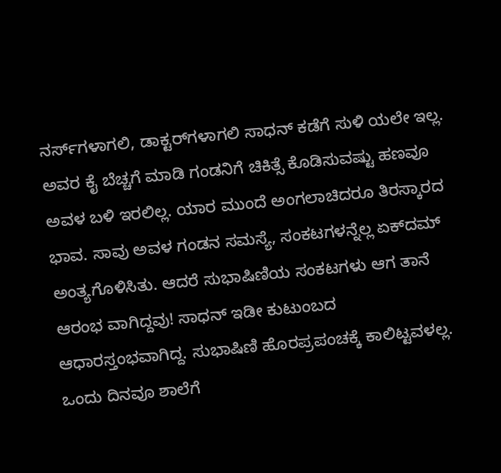ನರ್ಸ್‌ಗಳಾಗಲಿ, ಡಾಕ್ಟರ್‌ಗಳಾಗಲಿ ಸಾಧನ್ ಕಡೆಗೆ ಸುಳಿ ಯಲೇ ಇಲ್ಲ. ಅವರ ಕೈ ಬೆಚ್ಚಗೆ ಮಾಡಿ ಗಂಡನಿಗೆ ಚಿಕಿತ್ಸೆ ಕೊಡಿಸುವಷ್ಟು ಹಣವೂ ಅವಳ ಬಳಿ ಇರಲಿಲ್ಲ. ಯಾರ ಮುಂದೆ ಅಂಗಲಾಚಿದರೂ ತಿರಸ್ಕಾರದ ಭಾವ. ಸಾವು ಅವಳ ಗಂಡನ ಸಮಸ್ಯೆ, ಸಂಕಟಗಳನ್ನೆಲ್ಲ ಏಕ್‌ದಮ್ ಅಂತ್ಯಗೊಳಿಸಿತು. ಆದರೆ ಸುಭಾಷಿಣಿಯ ಸಂಕಟಗಳು ಆಗ ತಾನೆ ಆರಂಭ ವಾಗಿದ್ದವು! ಸಾಧನ್ ಇಡೀ ಕುಟುಂಬದ ಆಧಾರಸ್ತಂಭವಾಗಿದ್ದ. ಸುಭಾಷಿಣಿ ಹೊರಪ್ರಪಂಚಕ್ಕೆ ಕಾಲಿಟ್ಟವಳಲ್ಲ. ಒಂದು ದಿನವೂ ಶಾಲೆಗೆ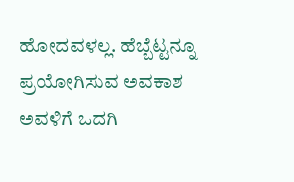ಹೋದವಳಲ್ಲ. ಹೆಬ್ಬೆಟ್ಟನ್ನೂ ಪ್ರಯೋಗಿಸುವ ಅವಕಾಶ ಅವಳಿಗೆ ಒದಗಿ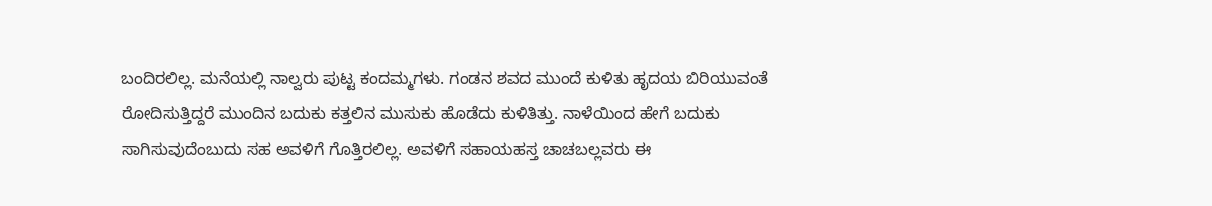ಬಂದಿರಲಿಲ್ಲ. ಮನೆಯಲ್ಲಿ ನಾಲ್ವರು ಪುಟ್ಟ ಕಂದಮ್ಮಗಳು. ಗಂಡನ ಶವದ ಮುಂದೆ ಕುಳಿತು ಹೃದಯ ಬಿರಿಯುವಂತೆ ರೋದಿಸುತ್ತಿದ್ದರೆ ಮುಂದಿನ ಬದುಕು ಕತ್ತಲಿನ ಮುಸುಕು ಹೊಡೆದು ಕುಳಿತಿತ್ತು. ನಾಳೆಯಿಂದ ಹೇಗೆ ಬದುಕು ಸಾಗಿಸುವುದೆಂಬುದು ಸಹ ಅವಳಿಗೆ ಗೊತ್ತಿರಲಿಲ್ಲ. ಅವಳಿಗೆ ಸಹಾಯಹಸ್ತ ಚಾಚಬಲ್ಲವರು ಈ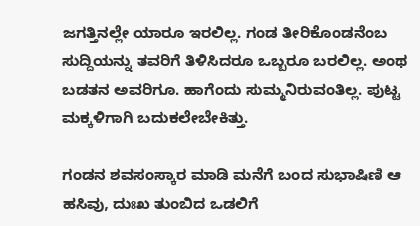ಜಗತ್ತಿನಲ್ಲೇ ಯಾರೂ ಇರಲಿಲ್ಲ. ಗಂಡ ತೀರಿಕೊಂಡನೆಂಬ ಸುದ್ದಿಯನ್ನು ತವರಿಗೆ ತಿಳಿಸಿದರೂ ಒಬ್ಬರೂ ಬರಲಿಲ್ಲ. ಅಂಥ ಬಡತನ ಅವರಿಗೂ. ಹಾಗೆಂದು ಸುಮ್ಮನಿರುವಂತಿಲ್ಲ. ಪುಟ್ಟ ಮಕ್ಕಳಿಗಾಗಿ ಬದುಕಲೇಬೇಕಿತ್ತು.

ಗಂಡನ ಶವಸಂಸ್ಕಾರ ಮಾಡಿ ಮನೆಗೆ ಬಂದ ಸುಭಾಷಿಣಿ ಆ ಹಸಿವು, ದುಃಖ ತುಂಬಿದ ಒಡಲಿಗೆ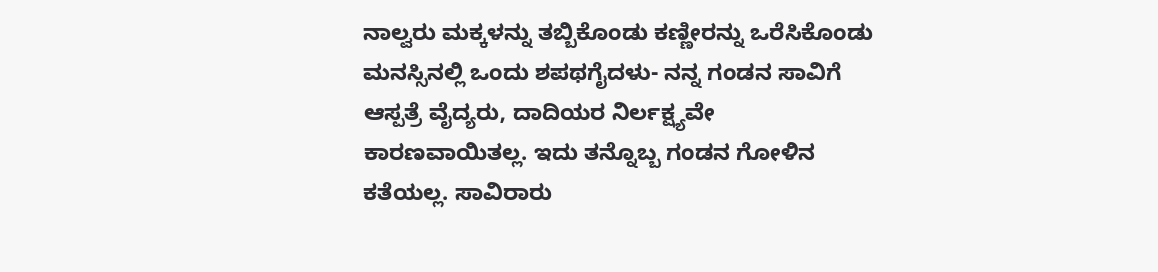ನಾಲ್ವರು ಮಕ್ಕಳನ್ನು ತಬ್ಬಿಕೊಂಡು ಕಣ್ಣೀರನ್ನು ಒರೆಸಿಕೊಂಡು ಮನಸ್ಸಿನಲ್ಲಿ ಒಂದು ಶಪಥಗೈದಳು- ನನ್ನ ಗಂಡನ ಸಾವಿಗೆ ಆಸ್ಪತ್ರೆ ವೈದ್ಯರು, ದಾದಿಯರ ನಿರ್ಲಕ್ಷ್ಯವೇ ಕಾರಣವಾಯಿತಲ್ಲ. ಇದು ತನ್ನೊಬ್ಬ ಗಂಡನ ಗೋಳಿನ ಕತೆಯಲ್ಲ. ಸಾವಿರಾರು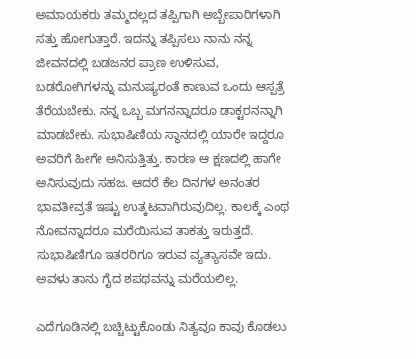ಅಮಾಯಕರು ತಮ್ಮದಲ್ಲದ ತಪ್ಪಿಗಾಗಿ ಅಬ್ಬೇಪಾರಿಗಳಾಗಿ ಸತ್ತು ಹೋಗುತ್ತಾರೆ. ಇದನ್ನು ತಪ್ಪಿಸಲು ನಾನು ನನ್ನ ಜೀವನದಲ್ಲಿ ಬಡಜನರ ಪ್ರಾಣ ಉಳಿಸುವ, ಬಡರೋಗಿಗಳನ್ನು ಮನುಷ್ಯರಂತೆ ಕಾಣುವ ಒಂದು ಆಸ್ಪತ್ರೆ ತೆರೆಯಬೇಕು. ನನ್ನ ಒಬ್ಬ ಮಗನನ್ನಾದರೂ ಡಾಕ್ಟರನನ್ನಾಗಿ ಮಾಡಬೇಕು. ಸುಭಾಷಿಣಿಯ ಸ್ಥಾನದಲ್ಲಿ ಯಾರೇ ಇದ್ದರೂ ಅವರಿಗೆ ಹೀಗೇ ಅನಿಸುತ್ತಿತ್ತು. ಕಾರಣ ಆ ಕ್ಷಣದಲ್ಲಿ ಹಾಗೇ ಅನಿಸುವುದು ಸಹಜ. ಆದರೆ ಕೆಲ ದಿನಗಳ ಅನಂತರ ಭಾವತೀವ್ರತೆ ಇಷ್ಟು ಉತ್ಕಟವಾಗಿರುವುದಿಲ್ಲ. ಕಾಲಕ್ಕೆ ಎಂಥ ನೋವನ್ನಾದರೂ ಮರೆಯಿಸುವ ತಾಕತ್ತು ಇರುತ್ತದೆ. ಸುಭಾಷಿಣಿಗೂ ಇತರರಿಗೂ ಇರುವ ವ್ಯತ್ಯಾಸವೇ ಇದು. ಅವಳು ತಾನು ಗೈದ ಶಪಥವನ್ನು ಮರೆಯಲಿಲ್ಲ.

ಎದೆಗೂಡಿನಲ್ಲಿ ಬಚ್ಚಿಟ್ಟುಕೊಂಡು ನಿತ್ಯವೂ ಕಾವು ಕೊಡಲು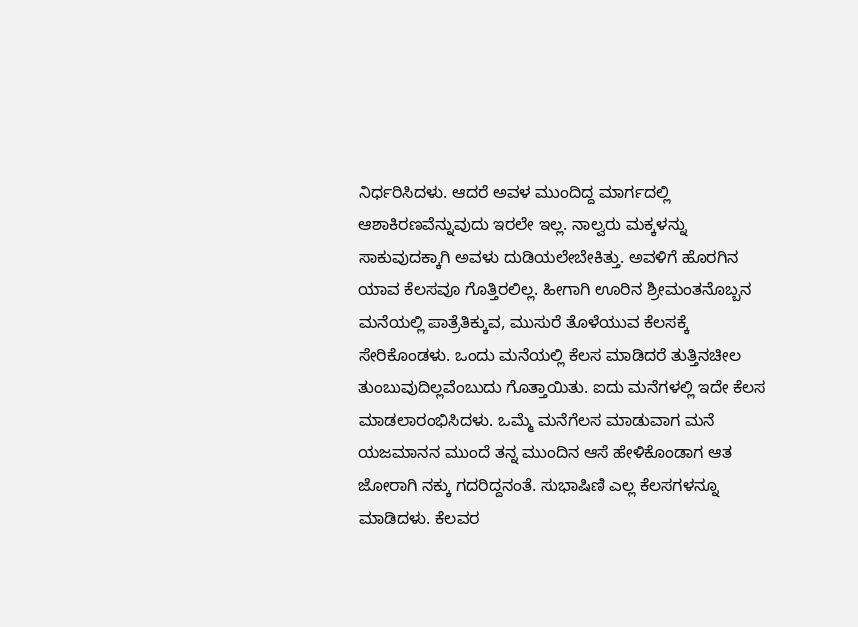ನಿರ್ಧರಿಸಿದಳು. ಆದರೆ ಅವಳ ಮುಂದಿದ್ದ ಮಾರ್ಗದಲ್ಲಿ ಆಶಾಕಿರಣವೆನ್ನುವುದು ಇರಲೇ ಇಲ್ಲ. ನಾಲ್ವರು ಮಕ್ಕಳನ್ನು ಸಾಕುವುದಕ್ಕಾಗಿ ಅವಳು ದುಡಿಯಲೇಬೇಕಿತ್ತು. ಅವಳಿಗೆ ಹೊರಗಿನ ಯಾವ ಕೆಲಸವೂ ಗೊತ್ತಿರಲಿಲ್ಲ. ಹೀಗಾಗಿ ಊರಿನ ಶ್ರೀಮಂತನೊಬ್ಬನ ಮನೆಯಲ್ಲಿ ಪಾತ್ರೆತಿಕ್ಕುವ, ಮುಸುರೆ ತೊಳೆಯುವ ಕೆಲಸಕ್ಕೆ ಸೇರಿಕೊಂಡಳು. ಒಂದು ಮನೆಯಲ್ಲಿ ಕೆಲಸ ಮಾಡಿದರೆ ತುತ್ತಿನಚೀಲ ತುಂಬುವುದಿಲ್ಲವೆಂಬುದು ಗೊತ್ತಾಯಿತು. ಐದು ಮನೆಗಳಲ್ಲಿ ಇದೇ ಕೆಲಸ ಮಾಡಲಾರಂಭಿಸಿದಳು. ಒಮ್ಮೆ ಮನೆಗೆಲಸ ಮಾಡುವಾಗ ಮನೆ ಯಜಮಾನನ ಮುಂದೆ ತನ್ನ ಮುಂದಿನ ಆಸೆ ಹೇಳಿಕೊಂಡಾಗ ಆತ ಜೋರಾಗಿ ನಕ್ಕು ಗದರಿದ್ದನಂತೆ. ಸುಭಾಷಿಣಿ ಎಲ್ಲ ಕೆಲಸಗಳನ್ನೂ ಮಾಡಿದಳು. ಕೆಲವರ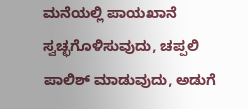ಮನೆಯಲ್ಲಿ ಪಾಯಖಾನೆ ಸ್ವಚ್ಛಗೊಳಿಸುವುದು, ಚಪ್ಪಲಿ ಪಾಲಿಶ್ ಮಾಡುವುದು, ಅಡುಗೆ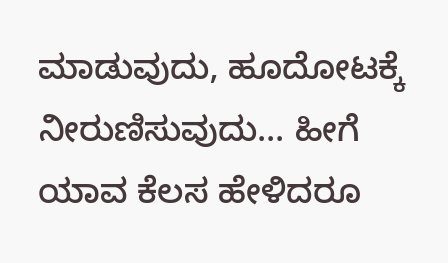ಮಾಡುವುದು, ಹೂದೋಟಕ್ಕೆ ನೀರುಣಿಸುವುದು... ಹೀಗೆ ಯಾವ ಕೆಲಸ ಹೇಳಿದರೂ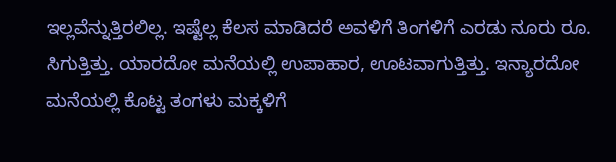ಇಲ್ಲವೆನ್ನುತ್ತಿರಲಿಲ್ಲ. ಇಷ್ಟೆಲ್ಲ ಕೆಲಸ ಮಾಡಿದರೆ ಅವಳಿಗೆ ತಿಂಗಳಿಗೆ ಎರಡು ನೂರು ರೂ. ಸಿಗುತ್ತಿತ್ತು. ಯಾರದೋ ಮನೆಯಲ್ಲಿ ಉಪಾಹಾರ, ಊಟವಾಗುತ್ತಿತ್ತು. ಇನ್ಯಾರದೋ ಮನೆಯಲ್ಲಿ ಕೊಟ್ಟ ತಂಗಳು ಮಕ್ಕಳಿಗೆ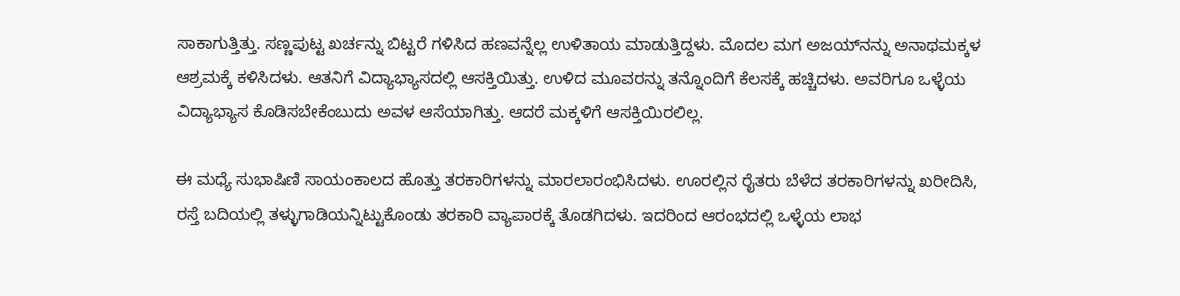ಸಾಕಾಗುತ್ತಿತ್ತು. ಸಣ್ಣಪುಟ್ಟ ಖರ್ಚನ್ನು ಬಿಟ್ಟರೆ ಗಳಿಸಿದ ಹಣವನ್ನೆಲ್ಲ ಉಳಿತಾಯ ಮಾಡುತ್ತಿದ್ದಳು. ಮೊದಲ ಮಗ ಅಜಯ್‌ನನ್ನು ಅನಾಥಮಕ್ಕಳ ಆಶ್ರಮಕ್ಕೆ ಕಳಿಸಿದಳು. ಆತನಿಗೆ ವಿದ್ಯಾಭ್ಯಾಸದಲ್ಲಿ ಆಸಕ್ತಿಯಿತ್ತು. ಉಳಿದ ಮೂವರನ್ನು ತನ್ನೊಂದಿಗೆ ಕೆಲಸಕ್ಕೆ ಹಚ್ಚಿದಳು. ಅವರಿಗೂ ಒಳ್ಳೆಯ ವಿದ್ಯಾಭ್ಯಾಸ ಕೊಡಿಸಬೇಕೆಂಬುದು ಅವಳ ಆಸೆಯಾಗಿತ್ತು. ಆದರೆ ಮಕ್ಕಳಿಗೆ ಆಸಕ್ತಿಯಿರಲಿಲ್ಲ.

ಈ ಮಧ್ಯೆ ಸುಭಾಷಿಣಿ ಸಾಯಂಕಾಲದ ಹೊತ್ತು ತರಕಾರಿಗಳನ್ನು ಮಾರಲಾರಂಭಿಸಿದಳು. ಊರಲ್ಲಿನ ರೈತರು ಬೆಳೆದ ತರಕಾರಿಗಳನ್ನು ಖರೀದಿಸಿ, ರಸ್ತೆ ಬದಿಯಲ್ಲಿ ತಳ್ಳುಗಾಡಿಯನ್ನಿಟ್ಟುಕೊಂಡು ತರಕಾರಿ ವ್ಯಾಪಾರಕ್ಕೆ ತೊಡಗಿದಳು. ಇದರಿಂದ ಆರಂಭದಲ್ಲಿ ಒಳ್ಳೆಯ ಲಾಭ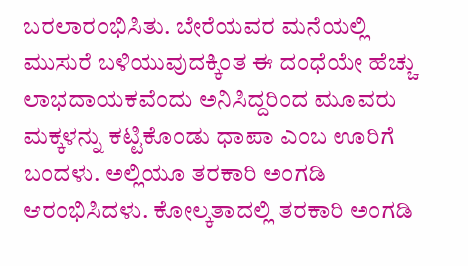ಬರಲಾರಂಭಿಸಿತು. ಬೇರೆಯವರ ಮನೆಯಲ್ಲಿ ಮುಸುರೆ ಬಳಿಯುವುದಕ್ಕಿಂತ ಈ ದಂಧೆಯೇ ಹೆಚ್ಚು ಲಾಭದಾಯಕವೆಂದು ಅನಿಸಿದ್ದರಿಂದ ಮೂವರು ಮಕ್ಕಳನ್ನು ಕಟ್ಟಿಕೊಂಡು ಧಾಪಾ ಎಂಬ ಊರಿಗೆ ಬಂದಳು. ಅಲ್ಲಿಯೂ ತರಕಾರಿ ಅಂಗಡಿ ಆರಂಭಿಸಿದಳು. ಕೋಲ್ಕತಾದಲ್ಲಿ ತರಕಾರಿ ಅಂಗಡಿ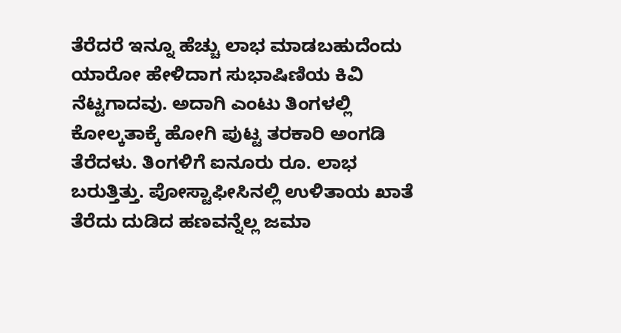ತೆರೆದರೆ ಇನ್ನೂ ಹೆಚ್ಚು ಲಾಭ ಮಾಡಬಹುದೆಂದು ಯಾರೋ ಹೇಳಿದಾಗ ಸುಭಾಷಿಣಿಯ ಕಿವಿ ನೆಟ್ಟಗಾದವು. ಅದಾಗಿ ಎಂಟು ತಿಂಗಳಲ್ಲಿ ಕೋಲ್ಕತಾಕ್ಕೆ ಹೋಗಿ ಪುಟ್ಟ ತರಕಾರಿ ಅಂಗಡಿ ತೆರೆದಳು. ತಿಂಗಳಿಗೆ ಐನೂರು ರೂ. ಲಾಭ ಬರುತ್ತಿತ್ತು. ಪೋಸ್ಟಾಫೀಸಿನಲ್ಲಿ ಉಳಿತಾಯ ಖಾತೆ ತೆರೆದು ದುಡಿದ ಹಣವನ್ನೆಲ್ಲ ಜಮಾ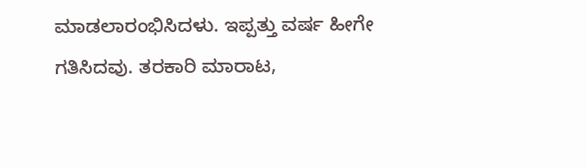ಮಾಡಲಾರಂಭಿಸಿದಳು. ಇಪ್ಪತ್ತು ವರ್ಷ ಹೀಗೇ ಗತಿಸಿದವು. ತರಕಾರಿ ಮಾರಾಟ,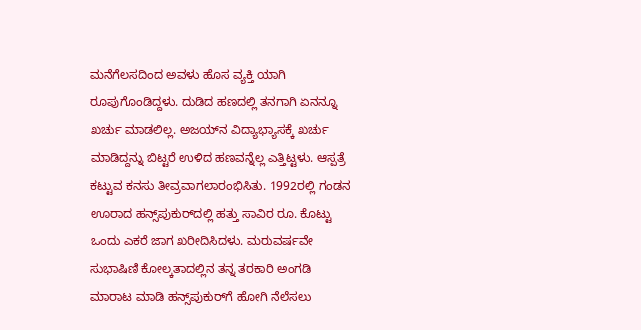ಮನೆಗೆಲಸದಿಂದ ಅವಳು ಹೊಸ ವ್ಯಕ್ತಿ ಯಾಗಿ ರೂಪುಗೊಂಡಿದ್ದಳು. ದುಡಿದ ಹಣದಲ್ಲಿ ತನಗಾಗಿ ಏನನ್ನೂ ಖರ್ಚು ಮಾಡಲಿಲ್ಲ. ಅಜಯ್‌ನ ವಿದ್ಯಾಭ್ಯಾಸಕ್ಕೆ ಖರ್ಚು ಮಾಡಿದ್ದನ್ನು ಬಿಟ್ಟರೆ ಉಳಿದ ಹಣವನ್ನೆಲ್ಲ ಎತ್ತಿಟ್ಟಳು. ಆಸ್ಪತ್ರೆ ಕಟ್ಟುವ ಕನಸು ತೀವ್ರವಾಗಲಾರಂಭಿಸಿತು. 1992ರಲ್ಲಿ ಗಂಡನ ಊರಾದ ಹನ್ಸ್‌ಪುಕುರ್‌ದಲ್ಲಿ ಹತ್ತು ಸಾವಿರ ರೂ. ಕೊಟ್ಟು ಒಂದು ಎಕರೆ ಜಾಗ ಖರೀದಿಸಿದಳು. ಮರುವರ್ಷವೇ ಸುಭಾಷಿಣಿ ಕೋಲ್ಕತಾದಲ್ಲಿನ ತನ್ನ ತರಕಾರಿ ಅಂಗಡಿ ಮಾರಾಟ ಮಾಡಿ ಹನ್ಸ್‌ಪುಕುರ್‌ಗೆ ಹೋಗಿ ನೆಲೆಸಲು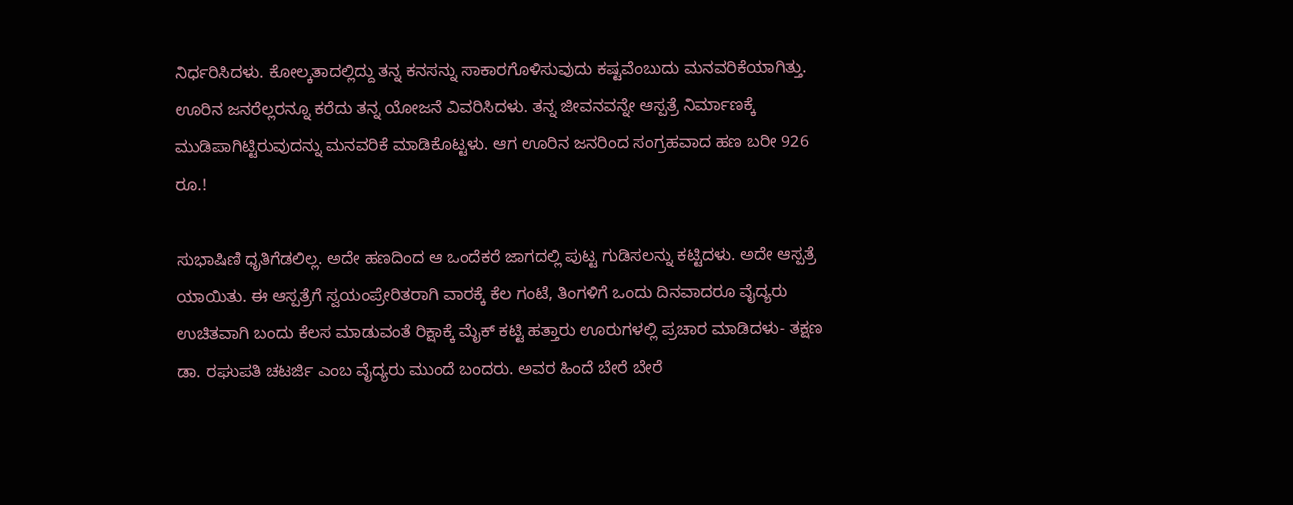ನಿರ್ಧರಿಸಿದಳು. ಕೋಲ್ಕತಾದಲ್ಲಿದ್ದು ತನ್ನ ಕನಸನ್ನು ಸಾಕಾರಗೊಳಿಸುವುದು ಕಷ್ಟವೆಂಬುದು ಮನವರಿಕೆಯಾಗಿತ್ತು. ಊರಿನ ಜನರೆಲ್ಲರನ್ನೂ ಕರೆದು ತನ್ನ ಯೋಜನೆ ವಿವರಿಸಿದಳು. ತನ್ನ ಜೀವನವನ್ನೇ ಆಸ್ಪತ್ರೆ ನಿರ್ಮಾಣಕ್ಕೆ ಮುಡಿಪಾಗಿಟ್ಟಿರುವುದನ್ನು ಮನವರಿಕೆ ಮಾಡಿಕೊಟ್ಟಳು. ಆಗ ಊರಿನ ಜನರಿಂದ ಸಂಗ್ರಹವಾದ ಹಣ ಬರೀ 926 ರೂ.!

ಸುಭಾಷಿಣಿ ಧೃತಿಗೆಡಲಿಲ್ಲ. ಅದೇ ಹಣದಿಂದ ಆ ಒಂದೆಕರೆ ಜಾಗದಲ್ಲಿ ಪುಟ್ಟ ಗುಡಿಸಲನ್ನು ಕಟ್ಟಿದಳು. ಅದೇ ಆಸ್ಪತ್ರೆ ಯಾಯಿತು. ಈ ಆಸ್ಪತ್ರೆಗೆ ಸ್ವಯಂಪ್ರೇರಿತರಾಗಿ ವಾರಕ್ಕೆ ಕೆಲ ಗಂಟೆ, ತಿಂಗಳಿಗೆ ಒಂದು ದಿನವಾದರೂ ವೈದ್ಯರು ಉಚಿತವಾಗಿ ಬಂದು ಕೆಲಸ ಮಾಡುವಂತೆ ರಿಕ್ಷಾಕ್ಕೆ ಮೈಕ್ ಕಟ್ಟಿ ಹತ್ತಾರು ಊರುಗಳಲ್ಲಿ ಪ್ರಚಾರ ಮಾಡಿದಳು- ತಕ್ಷಣ ಡಾ. ರಘುಪತಿ ಚಟರ್ಜಿ ಎಂಬ ವೈದ್ಯರು ಮುಂದೆ ಬಂದರು. ಅವರ ಹಿಂದೆ ಬೇರೆ ಬೇರೆ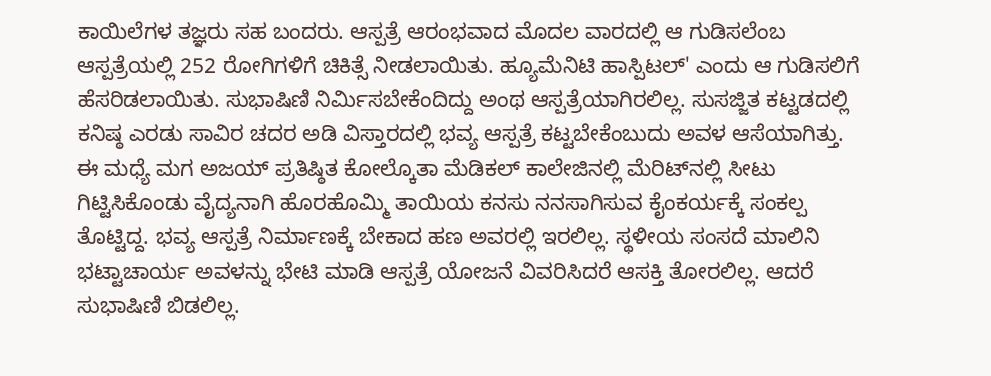ಕಾಯಿಲೆಗಳ ತಜ್ಞರು ಸಹ ಬಂದರು. ಆಸ್ಪತ್ರೆ ಆರಂಭವಾದ ಮೊದಲ ವಾರದಲ್ಲಿ ಆ ಗುಡಿಸಲೆಂಬ ಆಸ್ಪತ್ರೆಯಲ್ಲಿ 252 ರೋಗಿಗಳಿಗೆ ಚಿಕಿತ್ಸೆ ನೀಡಲಾಯಿತು. ಹ್ಯೂಮೆನಿಟಿ ಹಾಸ್ಪಿಟಲ್' ಎಂದು ಆ ಗುಡಿಸಲಿಗೆ ಹೆಸರಿಡಲಾಯಿತು. ಸುಭಾಷಿಣಿ ನಿರ್ಮಿಸಬೇಕೆಂದಿದ್ದು ಅಂಥ ಆಸ್ಪತ್ರೆಯಾಗಿರಲಿಲ್ಲ. ಸುಸಜ್ಜಿತ ಕಟ್ಟಡದಲ್ಲಿ ಕನಿಷ್ಠ ಎರಡು ಸಾವಿರ ಚದರ ಅಡಿ ವಿಸ್ತಾರದಲ್ಲಿ ಭವ್ಯ ಆಸ್ಪತ್ರೆ ಕಟ್ಟಬೇಕೆಂಬುದು ಅವಳ ಆಸೆಯಾಗಿತ್ತು. ಈ ಮಧ್ಯೆ ಮಗ ಅಜಯ್ ಪ್ರತಿಷ್ಠಿತ ಕೋಲ್ಕೊತಾ ಮೆಡಿಕಲ್ ಕಾಲೇಜಿನಲ್ಲಿ ಮೆರಿಟ್‌ನಲ್ಲಿ ಸೀಟು ಗಿಟ್ಟಿಸಿಕೊಂಡು ವೈದ್ಯನಾಗಿ ಹೊರಹೊಮ್ಮಿ ತಾಯಿಯ ಕನಸು ನನಸಾಗಿಸುವ ಕೈಂಕರ್ಯಕ್ಕೆ ಸಂಕಲ್ಪ ತೊಟ್ಟಿದ್ದ. ಭವ್ಯ ಆಸ್ಪತ್ರೆ ನಿರ್ಮಾಣಕ್ಕೆ ಬೇಕಾದ ಹಣ ಅವರಲ್ಲಿ ಇರಲಿಲ್ಲ. ಸ್ಥಳೀಯ ಸಂಸದೆ ಮಾಲಿನಿ ಭಟ್ಟಾಚಾರ್ಯ ಅವಳನ್ನು ಭೇಟಿ ಮಾಡಿ ಆಸ್ಪತ್ರೆ ಯೋಜನೆ ವಿವರಿಸಿದರೆ ಆಸಕ್ತಿ ತೋರಲಿಲ್ಲ. ಆದರೆ ಸುಭಾಷಿಣಿ ಬಿಡಲಿಲ್ಲ.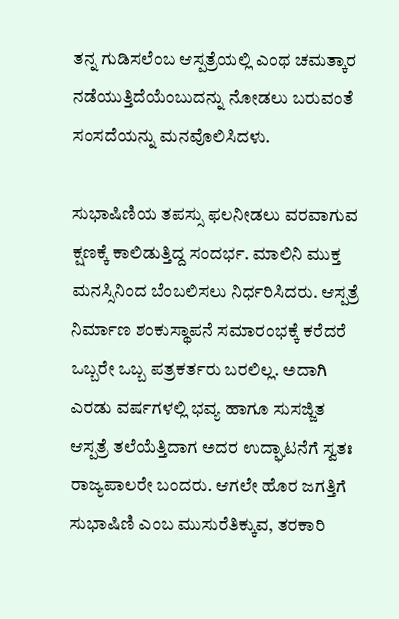ತನ್ನ ಗುಡಿಸಲೆಂಬ ಆಸ್ಪತ್ರೆಯಲ್ಲಿ ಎಂಥ ಚಮತ್ಕಾರ ನಡೆಯುತ್ತಿದೆಯೆಂಬುದನ್ನು ನೋಡಲು ಬರುವಂತೆ ಸಂಸದೆಯನ್ನು ಮನವೊಲಿಸಿದಳು.

ಸುಭಾಷಿಣಿಯ ತಪಸ್ಸು ಫಲನೀಡಲು ವರವಾಗುವ ಕ್ಷಣಕ್ಕೆ ಕಾಲಿಡುತ್ತಿದ್ದ ಸಂದರ್ಭ. ಮಾಲಿನಿ ಮುಕ್ತ ಮನಸ್ಸಿನಿಂದ ಬೆಂಬಲಿಸಲು ನಿರ್ಧರಿಸಿದರು. ಆಸ್ಪತ್ರೆ ನಿರ್ಮಾಣ ಶಂಕುಸ್ಥಾಪನೆ ಸಮಾರಂಭಕ್ಕೆ ಕರೆದರೆ ಒಬ್ಬರೇ ಒಬ್ಬ ಪತ್ರಕರ್ತರು ಬರಲಿಲ್ಲ. ಅದಾಗಿ ಎರಡು ವರ್ಷಗಳಲ್ಲಿ ಭವ್ಯ ಹಾಗೂ ಸುಸಜ್ಜಿತ ಆಸ್ಪತ್ರೆ ತಲೆಯೆತ್ತಿದಾಗ ಅದರ ಉದ್ಘಾಟನೆಗೆ ಸ್ವತಃ ರಾಜ್ಯಪಾಲರೇ ಬಂದರು. ಆಗಲೇ ಹೊರ ಜಗತ್ತಿಗೆ ಸುಭಾಷಿಣಿ ಎಂಬ ಮುಸುರೆತಿಕ್ಕುವ, ತರಕಾರಿ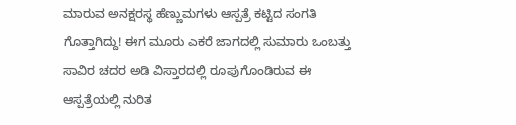ಮಾರುವ ಅನಕ್ಷರಸ್ಥ ಹೆಣ್ಣುಮಗಳು ಆಸ್ಪತ್ರೆ ಕಟ್ಟಿದ ಸಂಗತಿ ಗೊತ್ತಾಗಿದ್ದು! ಈಗ ಮೂರು ಎಕರೆ ಜಾಗದಲ್ಲಿ ಸುಮಾರು ಒಂಬತ್ತು ಸಾವಿರ ಚದರ ಅಡಿ ವಿಸ್ತಾರದಲ್ಲಿ ರೂಪುಗೊಂಡಿರುವ ಈ ಆಸ್ಪತ್ರೆಯಲ್ಲಿ ನುರಿತ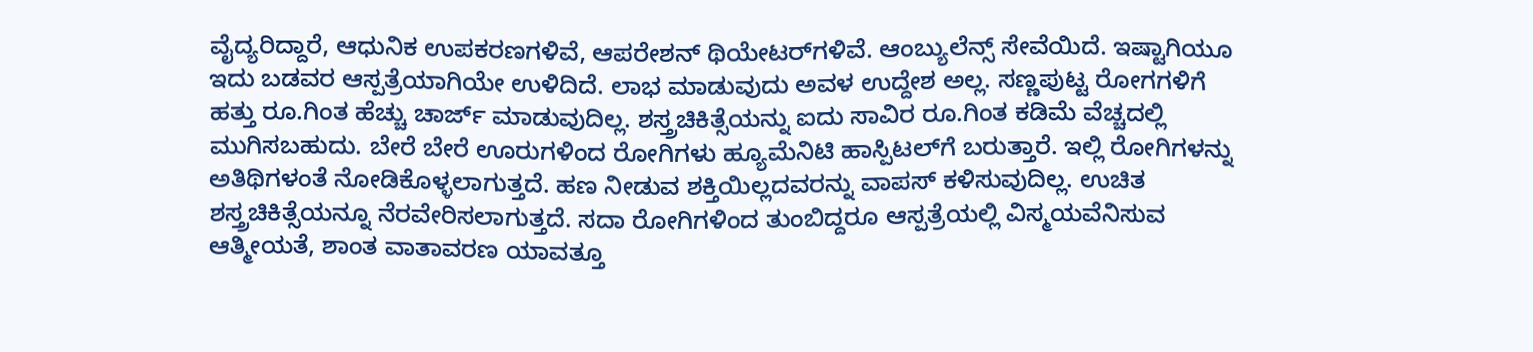ವೈದ್ಯರಿದ್ದಾರೆ, ಆಧುನಿಕ ಉಪಕರಣಗಳಿವೆ, ಆಪರೇಶನ್ ಥಿಯೇಟರ್‌ಗಳಿವೆ. ಆಂಬ್ಯುಲೆನ್ಸ್ ಸೇವೆಯಿದೆ. ಇಷ್ಟಾಗಿಯೂ ಇದು ಬಡವರ ಆಸ್ಪತ್ರೆಯಾಗಿಯೇ ಉಳಿದಿದೆ. ಲಾಭ ಮಾಡುವುದು ಅವಳ ಉದ್ದೇಶ ಅಲ್ಲ. ಸಣ್ಣಪುಟ್ಟ ರೋಗಗಳಿಗೆ ಹತ್ತು ರೂ.ಗಿಂತ ಹೆಚ್ಚು ಚಾರ್ಜ್ ಮಾಡುವುದಿಲ್ಲ. ಶಸ್ತ್ರಚಿಕಿತ್ಸೆಯನ್ನು ಐದು ಸಾವಿರ ರೂ.ಗಿಂತ ಕಡಿಮೆ ವೆಚ್ಚದಲ್ಲಿ ಮುಗಿಸಬಹುದು. ಬೇರೆ ಬೇರೆ ಊರುಗಳಿಂದ ರೋಗಿಗಳು ಹ್ಯೂಮೆನಿಟಿ ಹಾಸ್ಪಿಟಲ್‌ಗೆ ಬರುತ್ತಾರೆ. ಇಲ್ಲಿ ರೋಗಿಗಳನ್ನು ಅತಿಥಿಗಳಂತೆ ನೋಡಿಕೊಳ್ಳಲಾಗುತ್ತದೆ. ಹಣ ನೀಡುವ ಶಕ್ತಿಯಿಲ್ಲದವರನ್ನು ವಾಪಸ್ ಕಳಿಸುವುದಿಲ್ಲ. ಉಚಿತ ಶಸ್ತ್ರಚಿಕಿತ್ಸೆಯನ್ನೂ ನೆರವೇರಿಸಲಾಗುತ್ತದೆ. ಸದಾ ರೋಗಿಗಳಿಂದ ತುಂಬಿದ್ದರೂ ಆಸ್ಪತ್ರೆಯಲ್ಲಿ ವಿಸ್ಮಯವೆನಿಸುವ ಆತ್ಮೀಯತೆ, ಶಾಂತ ವಾತಾವರಣ ಯಾವತ್ತೂ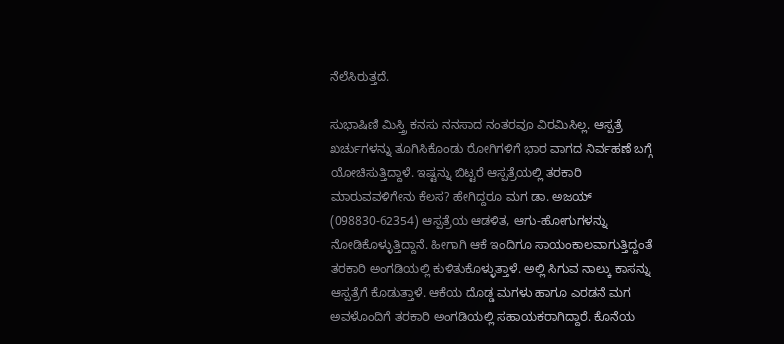ನೆಲೆಸಿರುತ್ತದೆ.

ಸುಭಾಷಿಣಿ ಮಿಸ್ತ್ರಿ ಕನಸು ನನಸಾದ ನಂತರವೂ ವಿರಮಿಸಿಲ್ಲ. ಆಸ್ಪತ್ರೆ ಖರ್ಚುಗಳನ್ನು ತೂಗಿಸಿಕೊಂಡು ರೋಗಿಗಳಿಗೆ ಭಾರ ವಾಗದ ನಿರ್ವಹಣೆ ಬಗ್ಗೆ ಯೋಚಿಸುತ್ತಿದ್ದಾಳೆ. ಇಷ್ಟನ್ನು ಬಿಟ್ಟರೆ ಆಸ್ಪತ್ರೆಯಲ್ಲಿ ತರಕಾರಿ ಮಾರುವವಳಿಗೇನು ಕೆಲಸ? ಹೇಗಿದ್ದರೂ ಮಗ ಡಾ. ಅಜಯ್ (098830-62354) ಆಸ್ಪತ್ರೆಯ ಆಡಳಿತ, ಆಗು-ಹೋಗುಗಳನ್ನು ನೋಡಿಕೊಳ್ಳುತ್ತಿದ್ದಾನೆ. ಹೀಗಾಗಿ ಆಕೆ ಇಂದಿಗೂ ಸಾಯಂಕಾಲವಾಗುತ್ತಿದ್ದಂತೆ ತರಕಾರಿ ಅಂಗಡಿಯಲ್ಲಿ ಕುಳಿತುಕೊಳ್ಳುತ್ತಾಳೆ. ಅಲ್ಲಿ ಸಿಗುವ ನಾಲ್ಕು ಕಾಸನ್ನು ಆಸ್ಪತ್ರೆಗೆ ಕೊಡುತ್ತಾಳೆ. ಆಕೆಯ ದೊಡ್ಡ ಮಗಳು ಹಾಗೂ ಎರಡನೆ ಮಗ ಅವಳೊಂದಿಗೆ ತರಕಾರಿ ಅಂಗಡಿಯಲ್ಲಿ ಸಹಾಯಕರಾಗಿದ್ದಾರೆ. ಕೊನೆಯ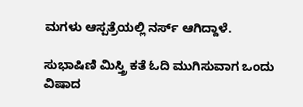ಮಗಳು ಆಸ್ಪತ್ರೆಯಲ್ಲಿ ನರ್ಸ್ ಆಗಿದ್ದಾಳೆ.

ಸುಭಾಷಿಣಿ ಮಿಸ್ತ್ರಿ ಕತೆ ಓದಿ ಮುಗಿಸುವಾಗ ಒಂದು ವಿಷಾದ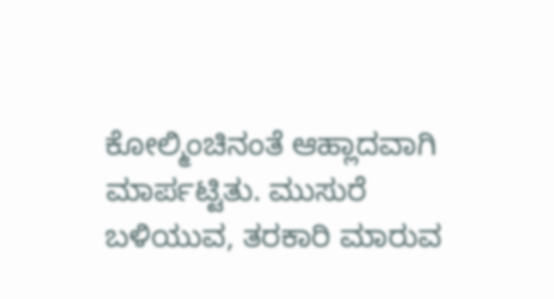ಕೋಲ್ಮಿಂಚಿನಂತೆ ಆಹ್ಲಾದವಾಗಿ ಮಾರ್ಪಟ್ಟಿತು. ಮುಸುರೆ ಬಳಿಯುವ, ತರಕಾರಿ ಮಾರುವ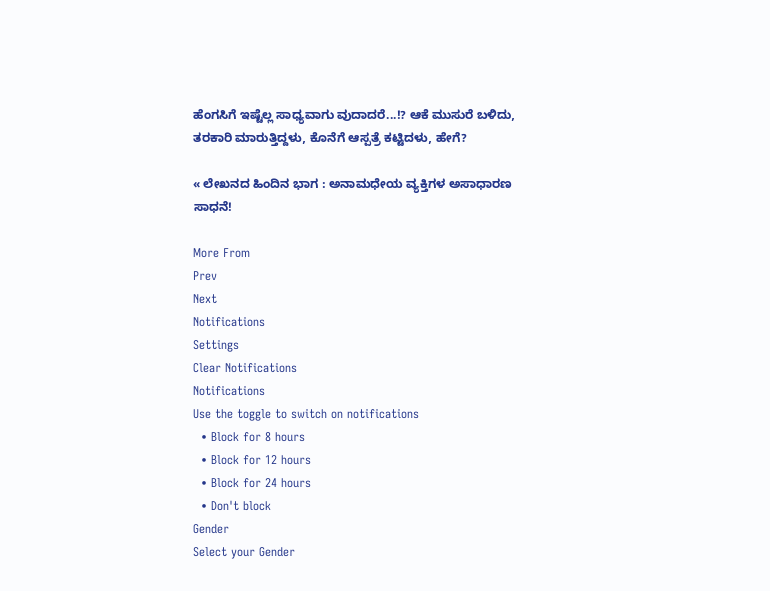ಹೆಂಗಸಿಗೆ ಇಷ್ಟೆಲ್ಲ ಸಾಧ್ಯವಾಗು ವುದಾದರೆ...!? ಆಕೆ ಮುಸುರೆ ಬಳಿದು, ತರಕಾರಿ ಮಾರುತ್ತಿದ್ದಳು, ಕೊನೆಗೆ ಆಸ್ಪತ್ರೆ ಕಟ್ಟಿದಳು, ಹೇಗೆ?

« ಲೇಖನದ ಹಿಂದಿನ ಭಾಗ : ಅನಾಮಧೇಯ ವ್ಯಕ್ತಿಗಳ ಅಸಾಧಾರಣ ಸಾಧನೆ!

More From
Prev
Next
Notifications
Settings
Clear Notifications
Notifications
Use the toggle to switch on notifications
  • Block for 8 hours
  • Block for 12 hours
  • Block for 24 hours
  • Don't block
Gender
Select your Gender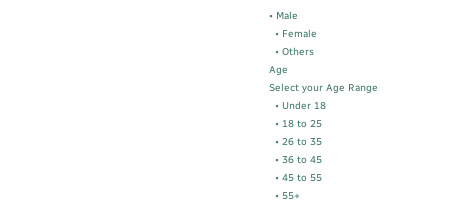• Male
  • Female
  • Others
Age
Select your Age Range
  • Under 18
  • 18 to 25
  • 26 to 35
  • 36 to 45
  • 45 to 55
  • 55+